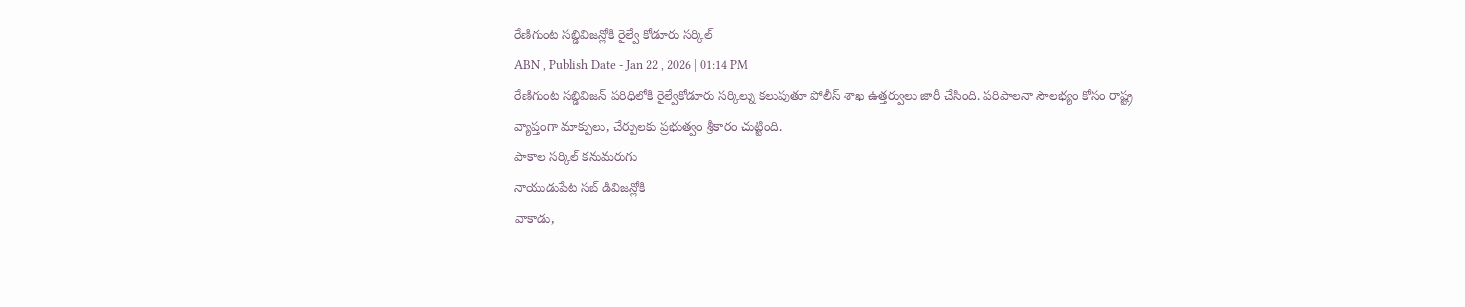రేణిగుంట సబ్డివిజన్లోకి రైల్వే కోడూరు సర్కిల్
ABN , Publish Date - Jan 22 , 2026 | 01:14 PM
రేణిగుంట సబ్డివిజన్ పరిధిలోకి రైల్వేకోడూరు సర్కిల్ను కలుపుతూ పోలీస్ శాఖ ఉత్తర్వులు జారీ చేసింది. పరిపాలనా సౌలభ్యం కోసం రాష్ట్ర వ్యాప్తంగా మాక్పులు, చేర్పులకు ప్రభుత్వం శ్రీకారం చుట్టింది.
పాకాల సర్కిల్ కనుమరుగు
నాయుడుపేట సబ్ డివిజన్లోకి
వాకాడు,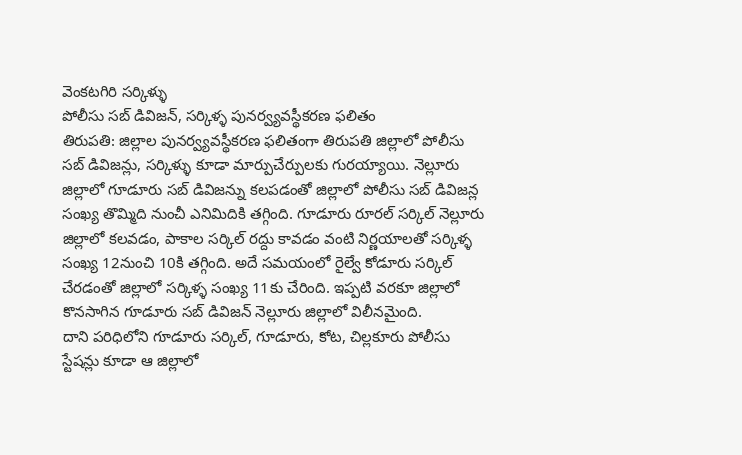వెంకటగిరి సర్కిళ్ళు
పోలీసు సబ్ డివిజన్, సర్కిళ్ళ పునర్వ్యవస్థీకరణ ఫలితం
తిరుపతి: జిల్లాల పునర్వ్యవస్థీకరణ ఫలితంగా తిరుపతి జిల్లాలో పోలీసు సబ్ డివిజన్లు, సర్కిళ్ళు కూడా మార్పుచేర్పులకు గురయ్యాయి. నెల్లూరు జిల్లాలో గూడూరు సబ్ డివిజన్ను కలపడంతో జిల్లాలో పోలీసు సబ్ డివిజన్ల సంఖ్య తొమ్మిది నుంచీ ఎనిమిదికి తగ్గింది. గూడూరు రూరల్ సర్కిల్ నెల్లూరు జిల్లాలో కలవడం, పాకాల సర్కిల్ రద్దు కావడం వంటి నిర్ణయాలతో సర్కిళ్ళ సంఖ్య 12నుంచి 10కి తగ్గింది. అదే సమయంలో రైల్వే కోడూరు సర్కిల్ చేరడంతో జిల్లాలో సర్కిళ్ళ సంఖ్య 11కు చేరింది. ఇప్పటి వరకూ జిల్లాలో కొనసాగిన గూడూరు సబ్ డివిజన్ నెల్లూరు జిల్లాలో విలీనమైంది.
దాని పరిధిలోని గూడూరు సర్కిల్, గూడూరు, కోట, చిల్లకూరు పోలీసు స్టేషన్లు కూడా ఆ జిల్లాలో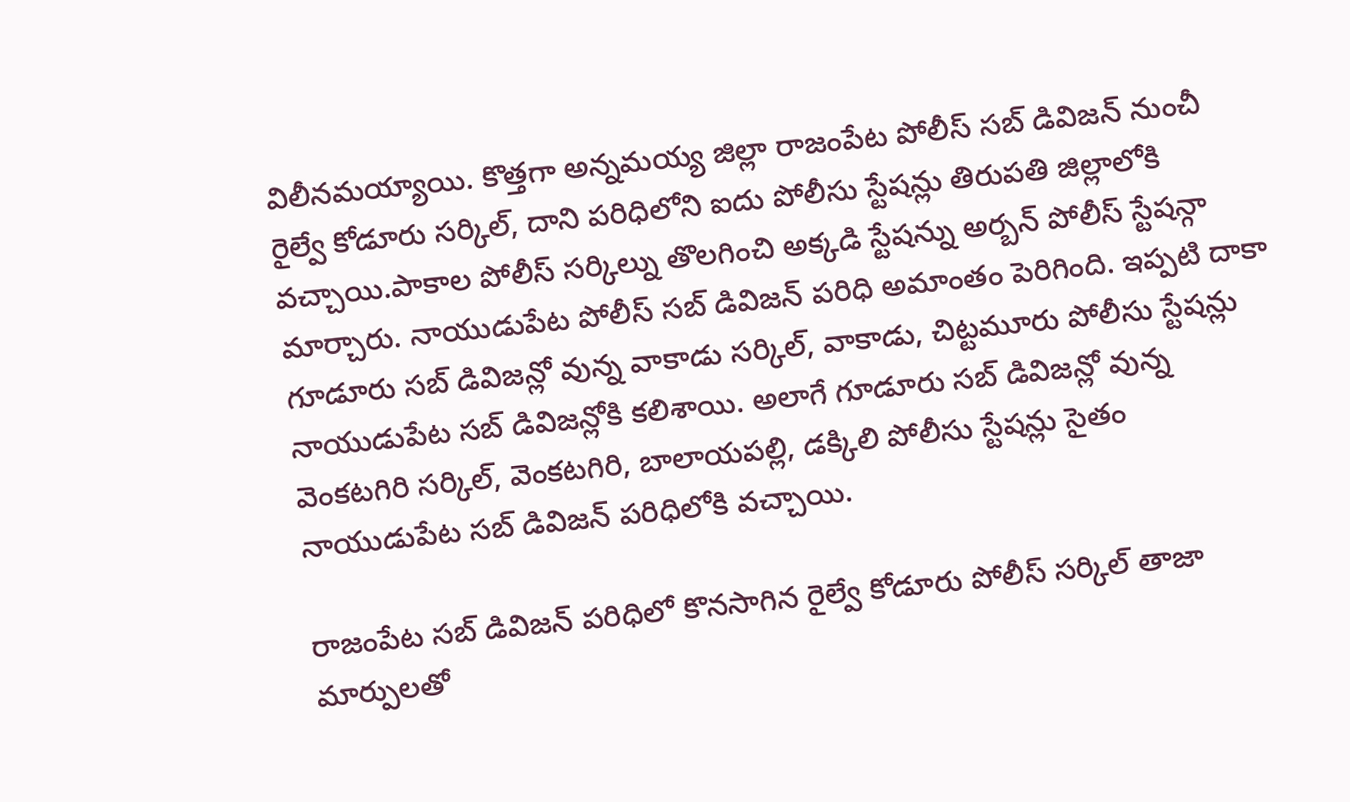విలీనమయ్యాయి. కొత్తగా అన్నమయ్య జిల్లా రాజంపేట పోలీస్ సబ్ డివిజన్ నుంచీ రైల్వే కోడూరు సర్కిల్, దాని పరిధిలోని ఐదు పోలీసు స్టేషన్లు తిరుపతి జిల్లాలోకి వచ్చాయి.పాకాల పోలీస్ సర్కిల్ను తొలగించి అక్కడి స్టేషన్ను అర్బన్ పోలీస్ స్టేషన్గా మార్చారు. నాయుడుపేట పోలీస్ సబ్ డివిజన్ పరిధి అమాంతం పెరిగింది. ఇప్పటి దాకా గూడూరు సబ్ డివిజన్లో వున్న వాకాడు సర్కిల్, వాకాడు, చిట్టమూరు పోలీసు స్టేషన్లు నాయుడుపేట సబ్ డివిజన్లోకి కలిశాయి. అలాగే గూడూరు సబ్ డివిజన్లో వున్న వెంకటగిరి సర్కిల్, వెంకటగిరి, బాలాయపల్లి, డక్కిలి పోలీసు స్టేషన్లు సైతం నాయుడుపేట సబ్ డివిజన్ పరిధిలోకి వచ్చాయి.

రాజంపేట సబ్ డివిజన్ పరిధిలో కొనసాగిన రైల్వే కోడూరు పోలీస్ సర్కిల్ తాజా మార్పులతో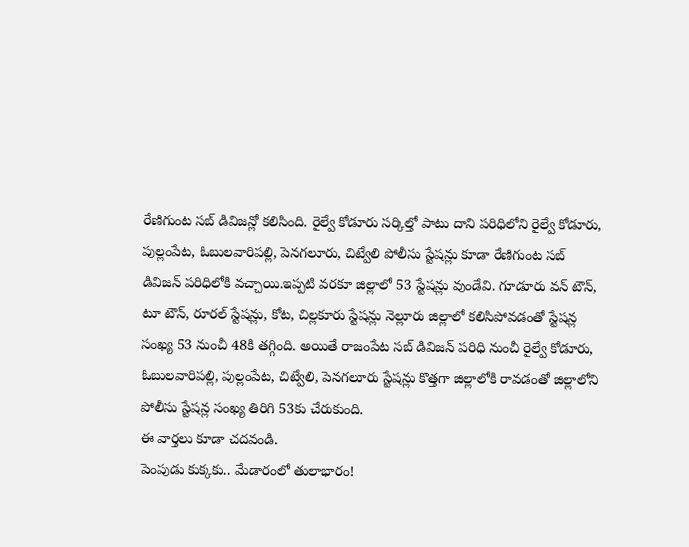రేణిగుంట సబ్ డివిజన్లో కలిసింది. రైల్వే కోడూరు సర్కిల్తో పాటు దాని పరిధిలోని రైల్వే కోడూరు, పుల్లంపేట, ఓబులవారిపల్లి, పెనగలూరు, చిట్వేలి పోలీసు స్టేషన్లు కూడా రేణిగుంట సబ్ డివిజన్ పరిధిలోకి వచ్చాయి.ఇప్పటి వరకూ జిల్లాలో 53 స్టేషన్లు వుండేవి. గూడూరు వన్ టౌన్, టూ టౌన్, రూరల్ స్టేషన్లు, కోట, చిల్లకూరు స్టేషన్లు నెల్లూరు జిల్లాలో కలిసిపోవడంతో స్టేషన్ల సంఖ్య 53 నుంచీ 48కి తగ్గింది. అయితే రాజంపేట సబ్ డివిజన్ పరిధి నుంచీ రైల్వే కోడూరు, ఓబులవారిపల్లి, పుల్లంపేట, చిట్వేలి, పెనగలూరు స్టేషన్లు కొత్తగా జిల్లాలోకి రావడంతో జిల్లాలోని పోలీసు స్టేషన్ల సంఖ్య తిరిగి 53కు చేరుకుంది.
ఈ వార్తలు కూడా చదవండి.
పెంపుడు కుక్కకు.. మేడారంలో తులాభారం!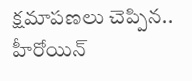క్షమాపణలు చెప్పిన.. హీరోయిన్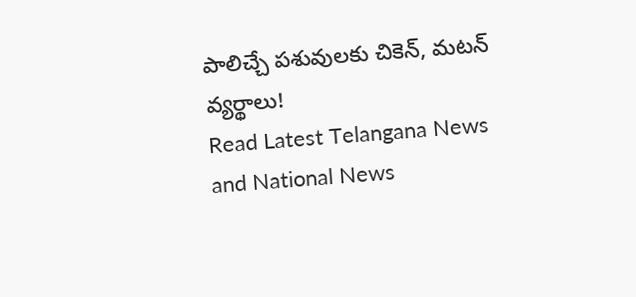పాలిచ్చే పశువులకు చికెన్, మటన్ వ్యర్థాలు!
Read Latest Telangana News and National News